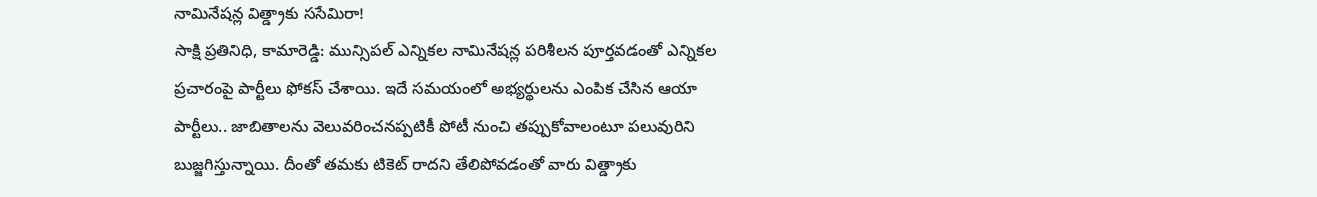నామినేషన్ల విత్డ్రాకు ససేమిరా!
సాక్షి ప్రతినిధి, కామారెడ్డి: మున్సిపల్ ఎన్నికల నామినేషన్ల పరిశీలన పూర్తవడంతో ఎన్నికల ప్రచారంపై పార్టీలు ఫోకస్ చేశాయి. ఇదే సమయంలో అభ్యర్థులను ఎంపిక చేసిన ఆయా పార్టీలు.. జాబితాలను వెలువరించనప్పటికీ పోటీ నుంచి తప్పుకోవాలంటూ పలువురిని బుజ్జగిస్తున్నాయి. దీంతో తమకు టికెట్ రాదని తేలిపోవడంతో వారు విత్డ్రాకు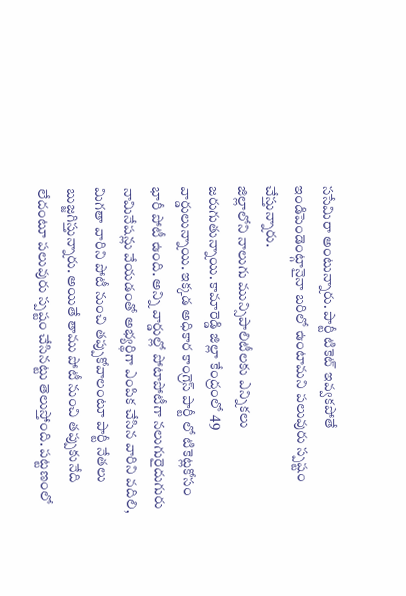ససేమిరా అంటున్నారు. పార్టీ టికెట్ ఇవ్వకపోతే ఇండిపెండెంట్గానైనా బరిలో ఉంటామని పలువురు స్పష్టం చేస్తున్నారు.
జిల్లాలోని నాలుగు మున్సిపాలిటీలకు ఎన్నికలు జరుగుతున్నాయి. కామారెడ్డి జిల్లా కేంద్రంలో 49 వార్డులున్నాయి. ఇక్కడ అధికార కాంగ్రెస్ పార్టీ లో టికెట్లకోసం భారీ పోటీ ఉంది. అన్ని వార్డుల్లో పోటాపోటీగా నలుగురైదుగురు నామినేషన్లు వేయడంతో అభ్యర్థిగా ఎంపిక చేసిన వారిని వదిలి, మిగతా వారిని పోటీ నుంచి తప్పుకోవాలంటూ పార్టీ నేతలు బుజ్జగిస్తున్నారు. అయితే తాము పోటీ నుంచి తప్పుకునేది లేదంటూ పలువురు స్పష్టం చేసినట్టు తెలుస్తోంది. పట్టణంలో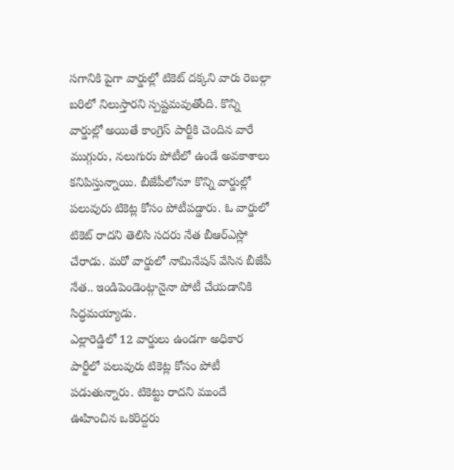సగానికి పైగా వార్డుల్లో టికెట్ దక్కని వారు రెబల్గా బరిలో నిలుస్తారని స్పష్టమవుతోంది. కొన్ని వార్డుల్లో అయితే కాంగ్రెస్ పార్టీకి చెందిన వారే ముగ్గురు, నలుగురు పోటీలో ఉండే అవకాశాలు కనిపిస్తున్నాయి. బీజేపీలోనూ కొన్ని వార్డుల్లో పలువురు టికెట్ల కోసం పోటీపడ్డారు. ఓ వార్డులో టికెట్ రాదని తెలిసి సదరు నేత బీఆర్ఎస్లో చేరాడు. మరో వార్డులో నామినేషన్ వేసిన బీజేపీ నేత.. ఇండిపెండెంట్గానైనా పోటీ చేయడానికి సిద్ధమయ్యాడు.
ఎల్లారెడ్డిలో 12 వార్డులు ఉండగా అధికార పార్టీలో పలువురు టికెట్ల కోసం పోటీ పడుతున్నారు. టికెట్టు రాదని ముందే ఊహించిన ఒకరిద్దరు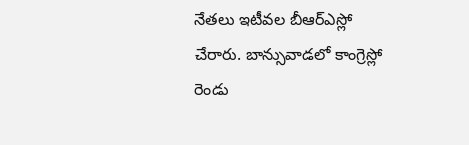నేతలు ఇటీవల బీఆర్ఎస్లో చేరారు. బాన్సువాడలో కాంగ్రెస్లో రెండు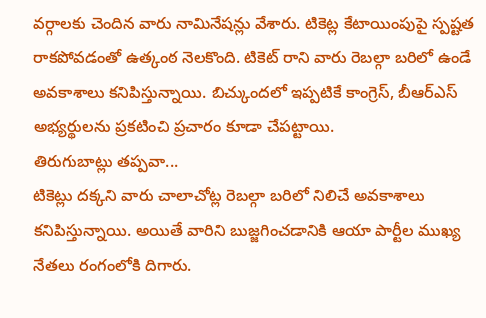వర్గాలకు చెందిన వారు నామినేషన్లు వేశారు. టికెట్ల కేటాయింపుపై స్పష్టత రాకపోవడంతో ఉత్కంఠ నెలకొంది. టికెట్ రాని వారు రెబల్గా బరిలో ఉండే అవకాశాలు కనిపిస్తున్నాయి. బిచ్కుందలో ఇప్పటికే కాంగ్రెస్, బీఆర్ఎస్ అభ్యర్థులను ప్రకటించి ప్రచారం కూడా చేపట్టాయి.
తిరుగుబాట్లు తప్పవా...
టికెట్లు దక్కని వారు చాలాచోట్ల రెబల్గా బరిలో నిలిచే అవకాశాలు కనిపిస్తున్నాయి. అయితే వారిని బుజ్జగించడానికి ఆయా పార్టీల ముఖ్య నేతలు రంగంలోకి దిగారు.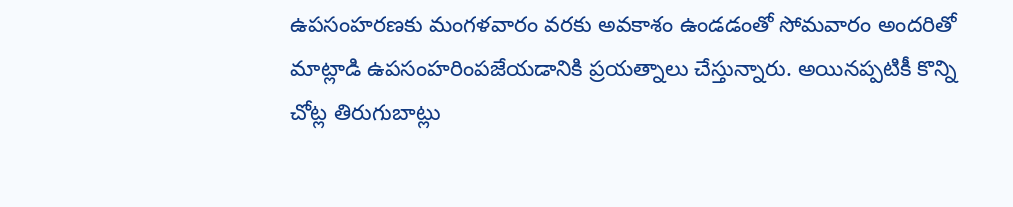ఉపసంహరణకు మంగళవారం వరకు అవకాశం ఉండడంతో సోమవారం అందరితో మాట్లాడి ఉపసంహరింపజేయడానికి ప్రయత్నాలు చేస్తున్నారు. అయినప్పటికీ కొన్ని చోట్ల తిరుగుబాట్లు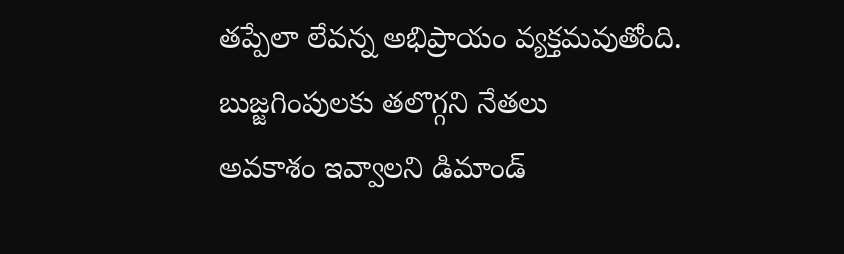తప్పేలా లేవన్న అభిప్రాయం వ్యక్తమవుతోంది.
బుజ్జగింపులకు తలొగ్గని నేతలు
అవకాశం ఇవ్వాలని డిమాండ్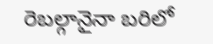రెబల్గానైనా బరిలో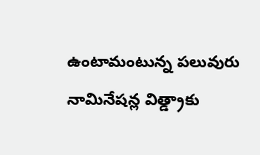ఉంటామంటున్న పలువురు
నామినేషన్ల విత్డ్రాకు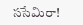ససేమిరా!